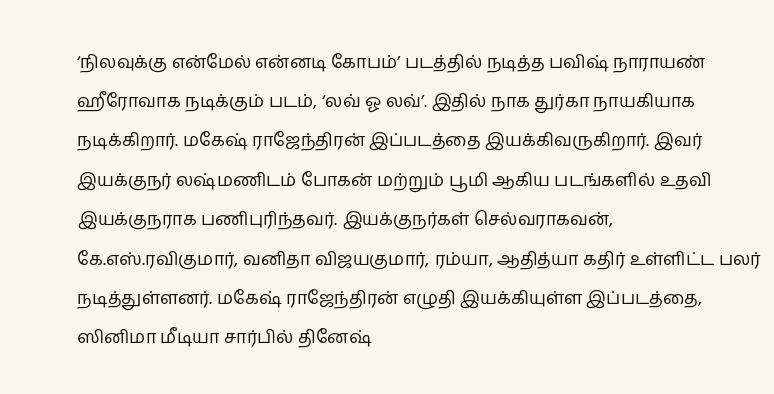‘நிலவுக்கு என்மேல் என்னடி கோபம்’ படத்தில் நடித்த பவிஷ் நாராயண் ஹீரோவாக நடிக்கும் படம், ‘லவ் ஓ லவ்’. இதில் நாக துர்கா நாயகியாக நடிக்கிறார். மகேஷ் ராஜேந்திரன் இப்படத்தை இயக்கிவருகிறார். இவர் இயக்குநர் லஷ்மணிடம் போகன் மற்றும் பூமி ஆகிய படங்களில் உதவி இயக்குநராக பணிபுரிந்தவர். இயக்குநர்கள் செல்வராகவன், கே.எஸ்.ரவிகுமார், வனிதா விஜயகுமார், ரம்யா, ஆதித்யா கதிர் உள்ளிட்ட பலர் நடித்துள்ளனர். மகேஷ் ராஜேந்திரன் எழுதி இயக்கியுள்ள இப்படத்தை, ஸினிமா மீடியா சார்பில் தினேஷ்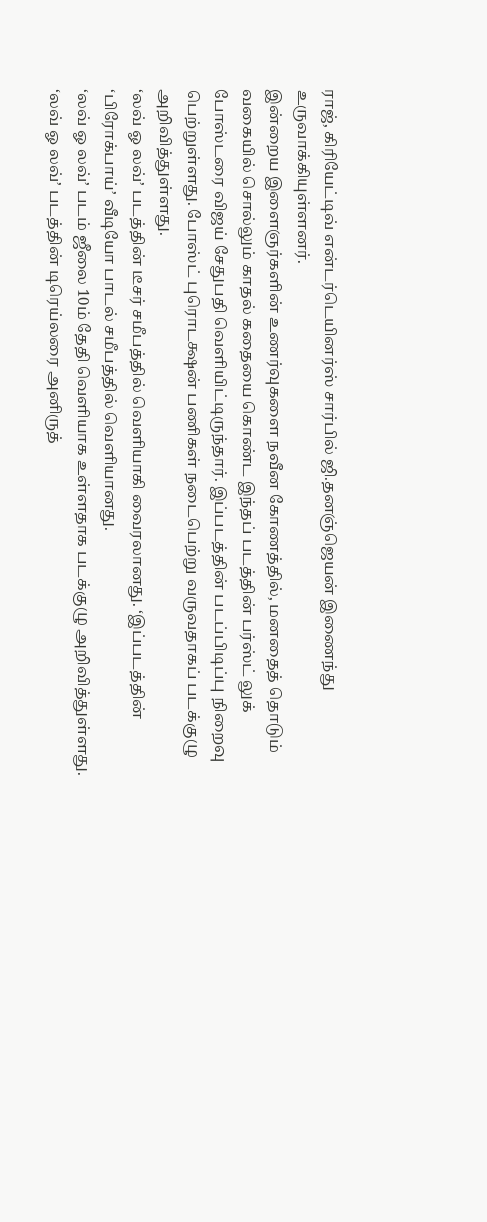ராஜ், கிரியேட்டிவ் என்டர்டெயினர்ஸ் சார்பில் ஜி.தனஞ்ஜெயன் இணைந்து உருவாக்கியுள்ளனர்.
இன்றைய இளைஞர்களின் உணர்வுகளை நவீன கோணத்தில், மனதைத் தொடும் வகையில் சொல்லும் காதல் கதையை கொண்ட இந்தப் படத்தின் பர்ஸ்ட் லுக் போஸ்டரை விஜய் சேதுபதி வெளியிட்டிருந்தார். இப்படத்தின் படப்பிடிப்பு நிறைவு பெற்றுள்ளது. போஸ்ட் புரொடக்ஷன் பணிகள் நடைபெற்று வருவதாகப் படக்குழு அறிவித்துள்ளது.
‘லவ் ஓ லவ்’ படத்தின் டீசர் சமீபத்தில் வெளியாகி வைரலானது. ‘இப்படத்தின் ‘பிரோக்பாய்’ வீடியோ பாடல் சமீபத்தில் வெளியானது.
‘லவ் ஓ லவ்’ படம் ஜீலை 10ம் தேதி வெளியாக உள்ளதாக படக்குழு அறிவித்துள்ளது.
‘லவ் ஓ லவ்’ படத்தின் டிரெய்லரை அனிருத்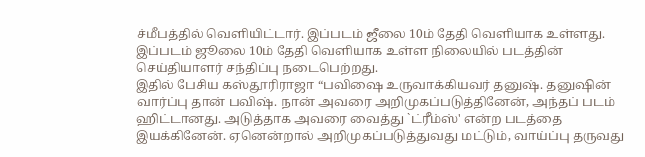ச்மீபத்தில் வெளியிட்டார். இப்படம் ஜீலை 10ம் தேதி வெளியாக உள்ளது.
இப்படம் ஜூலை 10ம் தேதி வெளியாக உள்ள நிலையில் படத்தின் செய்தியாளர் சந்திப்பு நடைபெற்றது.
இதில் பேசிய கஸ்தூரிராஜா “பவிஷை உருவாக்கியவர் தனுஷ். தனுஷின் வார்ப்பு தான் பவிஷ். நான் அவரை அறிமுகப்படுத்தினேன், அந்தப் படம் ஹிட்டானது. அடுத்தாக அவரை வைத்து `ட்ரீம்ஸ்' என்ற படத்தை இயக்கினேன். ஏனென்றால் அறிமுகப்படுத்துவது மட்டும், வாய்ப்பு தருவது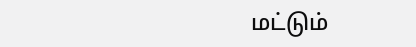மட்டும்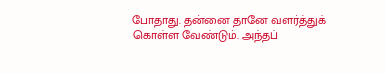போதாது. தன்னை தானே வளர்த்துக் கொள்ள வேண்டும். அந்தப்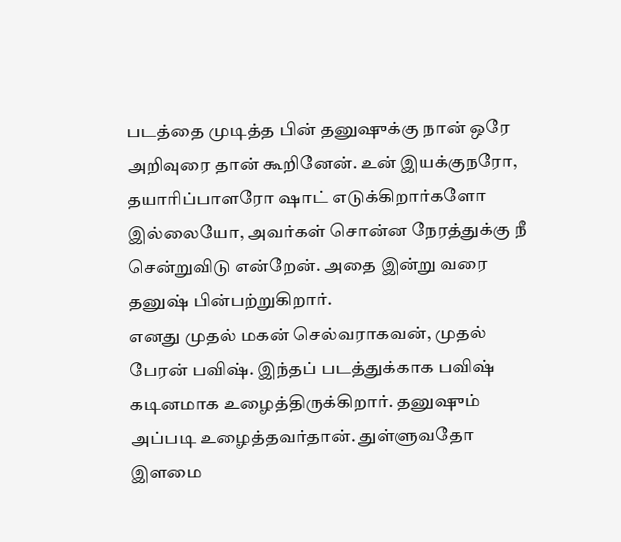படத்தை முடித்த பின் தனுஷுக்கு நான் ஒரே அறிவுரை தான் கூறினேன். உன் இயக்குநரோ, தயாரிப்பாளரோ ஷாட் எடுக்கிறார்களோ இல்லையோ, அவர்கள் சொன்ன நேரத்துக்கு நீ சென்றுவிடு என்றேன். அதை இன்று வரை தனுஷ் பின்பற்றுகிறார்.
எனது முதல் மகன் செல்வராகவன், முதல் பேரன் பவிஷ். இந்தப் படத்துக்காக பவிஷ் கடினமாக உழைத்திருக்கிறார். தனுஷும் அப்படி உழைத்தவர்தான். துள்ளுவதோ இளமை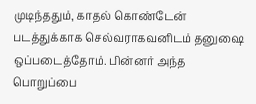முடிந்ததும், காதல் கொண்டேன் படத்துக்காக செல்வராகவனிடம் தனுஷை ஒப்படைத்தோம். பின்னர் அந்த பொறுப்பை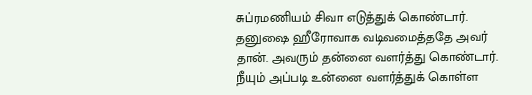சுப்ரமணியம் சிவா எடுத்துக் கொண்டார். தனுஷை ஹீரோவாக வடிவமைத்ததே அவர் தான். அவரும் தன்னை வளர்த்து கொண்டார். நீயும் அப்படி உன்னை வளர்த்துக் கொள்ள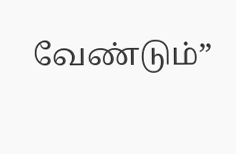வேண்டும்”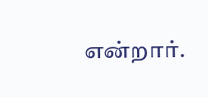என்றார்.